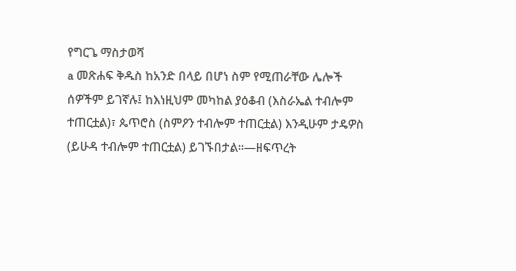የግርጌ ማስታወሻ
a መጽሐፍ ቅዱስ ከአንድ በላይ በሆነ ስም የሚጠራቸው ሌሎች ሰዎችም ይገኛሉ፤ ከእነዚህም መካከል ያዕቆብ (እስራኤል ተብሎም ተጠርቷል)፣ ጴጥሮስ (ስምዖን ተብሎም ተጠርቷል) እንዲሁም ታዴዎስ (ይሁዳ ተብሎም ተጠርቷል) ይገኙበታል።—ዘፍጥረት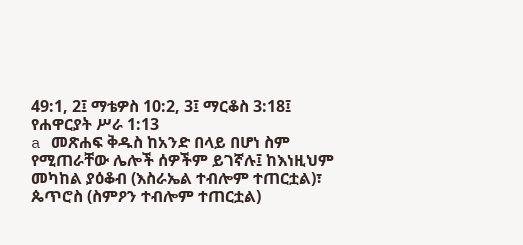49:1, 2፤ ማቴዎስ 10:2, 3፤ ማርቆስ 3:18፤ የሐዋርያት ሥራ 1:13
a መጽሐፍ ቅዱስ ከአንድ በላይ በሆነ ስም የሚጠራቸው ሌሎች ሰዎችም ይገኛሉ፤ ከእነዚህም መካከል ያዕቆብ (እስራኤል ተብሎም ተጠርቷል)፣ ጴጥሮስ (ስምዖን ተብሎም ተጠርቷል)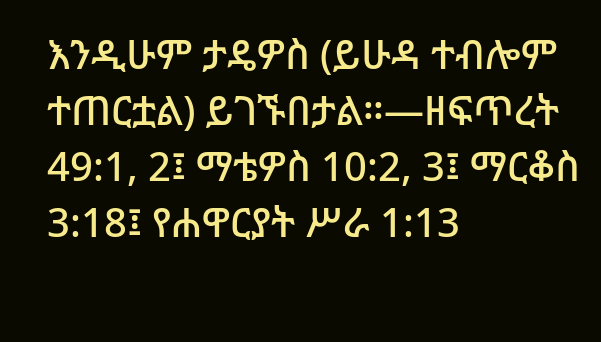እንዲሁም ታዴዎስ (ይሁዳ ተብሎም ተጠርቷል) ይገኙበታል።—ዘፍጥረት 49:1, 2፤ ማቴዎስ 10:2, 3፤ ማርቆስ 3:18፤ የሐዋርያት ሥራ 1:13